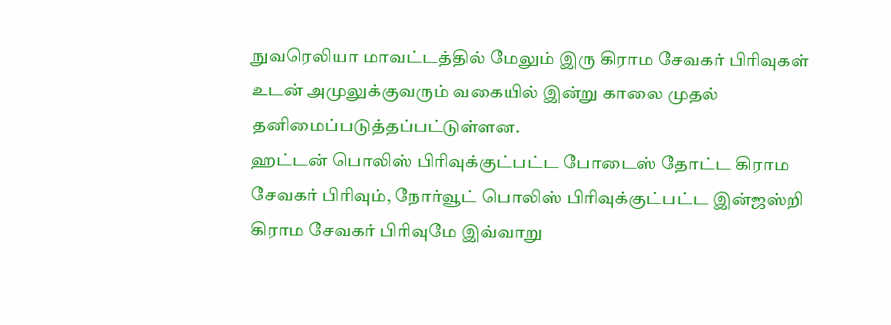நுவரெலியா மாவட்டத்தில் மேலும் இரு கிராம சேவகர் பிரிவுகள் உடன் அமுலுக்குவரும் வகையில் இன்று காலை முதல் தனிமைப்படுத்தப்பட்டுள்ளன.
ஹட்டன் பொலிஸ் பிரிவுக்குட்பட்ட போடைஸ் தோட்ட கிராம சேவகர் பிரிவும், நோர்வூட் பொலிஸ் பிரிவுக்குட்பட்ட இன்ஜஸ்றி கிராம சேவகர் பிரிவுமே இவ்வாறு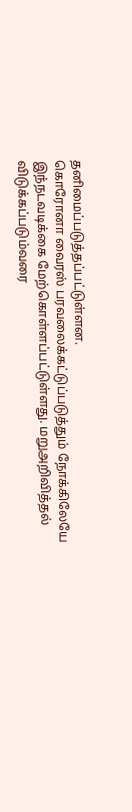தனிமைப்படுத்தப்பட்டுள்ளன.
கொரோனா வைரஸ் பரவலைக்கட்டுப்படுத்தும் நோக்கிலேயே இந்நடவடிக்கை மேற்கொள்ளப்பட்டுள்ளது. மறுஅறிவித்தல் விடுக்கப்படும்வரை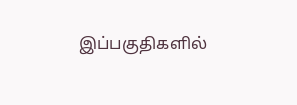இப்பகுதிகளில்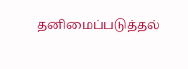தனிமைப்படுத்தல்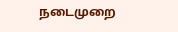நடைமுறை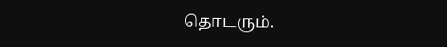தொடரும்.